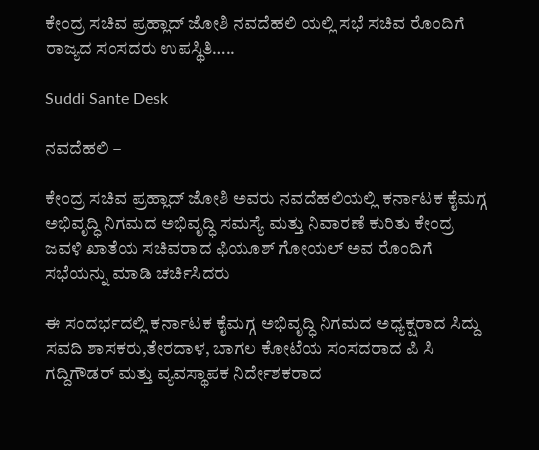ಕೇಂದ್ರ ಸಚಿವ ಪ್ರಹ್ಲಾದ್ ಜೋಶಿ ನವದೆಹಲಿ ಯಲ್ಲಿ ಸಭೆ ಸಚಿವ ರೊಂದಿಗೆ ರಾಜ್ಯದ ಸಂಸದರು ಉಪಸ್ಥಿತಿ…..

Suddi Sante Desk

ನವದೆಹಲಿ –

ಕೇಂದ್ರ ಸಚಿವ ಪ್ರಹ್ಲಾದ್ ಜೋಶಿ ಅವರು ನವದೆಹಲಿಯಲ್ಲಿ ಕರ್ನಾಟಕ ಕೈಮಗ್ಗ ಅಭಿವೃದ್ಧಿ ನಿಗಮದ ಅಭಿವೃದ್ಧಿ ಸಮಸ್ಯೆ ಮತ್ತು ನಿವಾರಣೆ ಕುರಿತು ಕೇಂದ್ರ ಜವಳಿ ಖಾತೆಯ ಸಚಿವರಾದ ಫಿಯೂಶ್ ಗೋಯಲ್ ಅವ ರೊಂದಿಗೆ ಸಭೆಯನ್ನು ಮಾಡಿ ಚರ್ಚಿಸಿದರು

ಈ ಸಂದರ್ಭದಲ್ಲಿ ಕರ್ನಾಟಕ ಕೈಮಗ್ಗ ಅಭಿವೃದ್ಧಿ ನಿಗಮದ ಅಧ್ಯಕ್ಷರಾದ ಸಿದ್ದು ಸವದಿ ಶಾಸಕರು,ತೇರದಾಳ, ಬಾಗಲ ಕೋಟೆಯ ಸಂಸದರಾದ ಪಿ ಸಿ ಗದ್ದಿಗೌಡರ್ ಮತ್ತು ವ್ಯವಸ್ಥಾಪಕ ನಿರ್ದೇಶಕರಾದ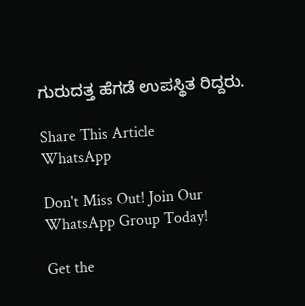ಗುರುದತ್ತ ಹೆಗಡೆ ಉಪಸ್ಥಿತ ರಿದ್ದರು.

Share This Article
WhatsApp

Don't Miss Out! Join Our WhatsApp Group Today!

Get the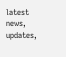latest news, updates,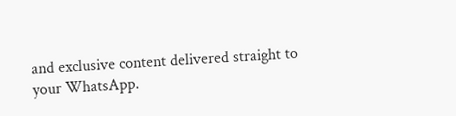and exclusive content delivered straight to your WhatsApp.